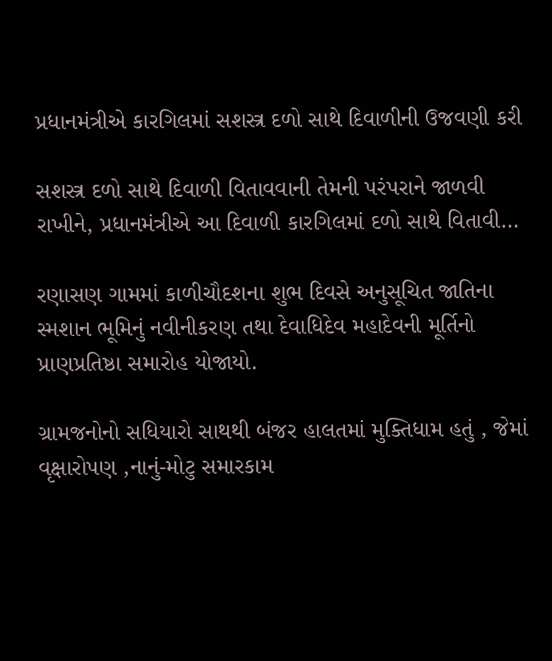પ્રધાનમંત્રીએ કારગિલમાં સશસ્ત્ર દળો સાથે દિવાળીની ઉજવણી કરી

સશસ્ત્ર દળો સાથે દિવાળી વિતાવવાની તેમની પરંપરાને જાળવી રાખીને, પ્રધાનમંત્રીએ આ દિવાળી કારગિલમાં દળો સાથે વિતાવી…

રણાસણ ગામમાં કાળીચૌદશના શુભ દિવસે અનુસૂચિત જાતિના સ્મશાન ભૂમિનું નવીનીકરણ તથા દેવાધિદેવ મહાદેવની મૂર્તિનો પ્રાણપ્રતિષ્ઠા સમારોહ યોજાયો.

ગ્રામજનોનો સધિયારો સાથથી બંજર હાલતમાં મુક્તિધામ હતું , જેમાં વૃક્ષારોપણ ,નાનું-મોટુ સમારકામ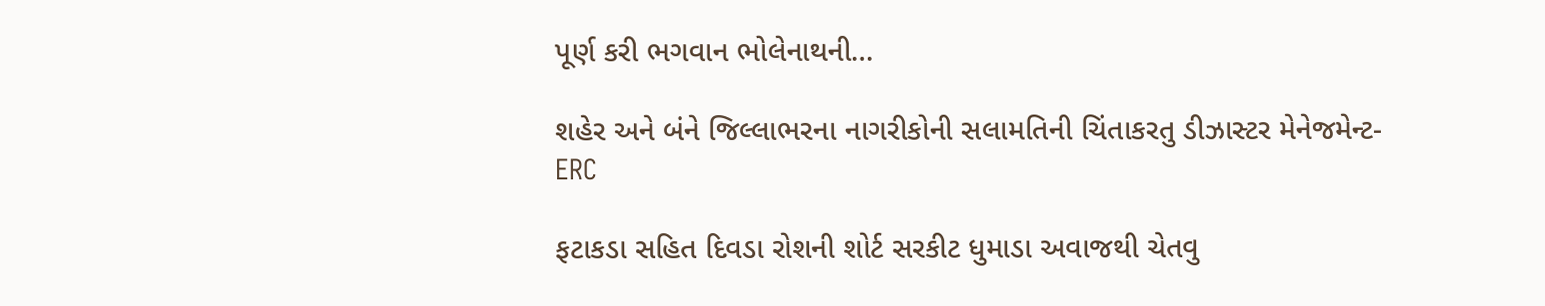પૂર્ણ કરી ભગવાન ભોલેનાથની…

શહેર અને બંને જિલ્લાભરના નાગરીકોની સલામતિની ચિંતાકરતુ ડીઝાસ્ટર મેનેજમેન્ટ-ERC

ફટાકડા સહિત દિવડા રોશની શોર્ટ સરકીટ ધુમાડા અવાજથી ચેતવુ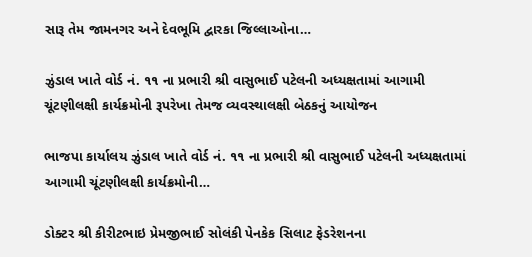સારૂ તેમ જામનગર અને દેવભૂમિ દ્વારકા જિલ્લાઓના…

ઝુંડાલ ખાતે વોર્ડ નં. ૧૧ ના પ્રભારી શ્રી વાસુભાઈ પટેલની અધ્યક્ષતામાં આગામી ચૂંટણીલક્ષી કાર્યક્રમોની રૂપરેખા તેમજ વ્યવસ્થાલક્ષી બેઠકનું આયોજન

ભાજપા કાર્યાલય ઝુંડાલ ખાતે વોર્ડ નં. ૧૧ ના પ્રભારી શ્રી વાસુભાઈ પટેલની અધ્યક્ષતામાં આગામી ચૂંટણીલક્ષી કાર્યક્રમોની…

ડોક્ટર શ્રી કીરીટભાઇ પ્રેમજીભાઈ સોલંકી પેનકેક સિલાટ ફેડરેશનના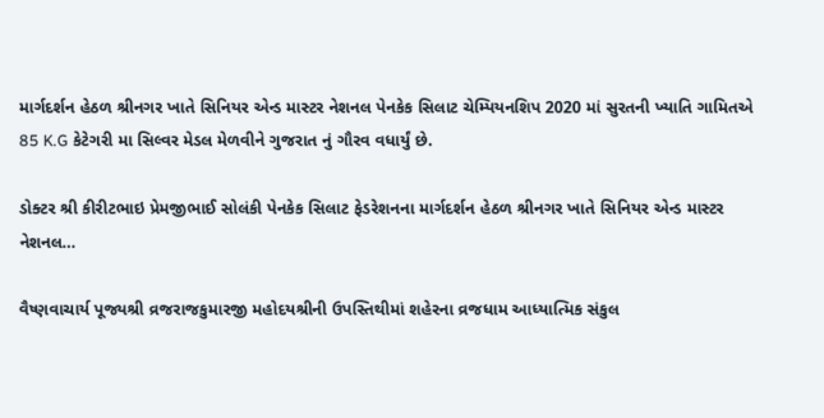માર્ગદર્શન હેઠળ શ્રીનગર ખાતે સિનિયર એન્ડ માસ્ટર નેશનલ પેનકેક સિલાટ ચેમ્પિયનશિપ 2020 માં સુરતની ખ્યાતિ ગામિતએ 85 K.G કેટેગરી મા સિલ્વર મેડલ મેળવીને ગુજરાત નું ગૌરવ વધાર્યું છે.

ડોક્ટર શ્રી કીરીટભાઇ પ્રેમજીભાઈ સોલંકી પેનકેક સિલાટ ફેડરેશનના માર્ગદર્શન હેઠળ શ્રીનગર ખાતે સિનિયર એન્ડ માસ્ટર નેશનલ…

વૈષ્ણવાચાર્ય પૂજ્યશ્રી વ્રજરાજકુમારજી મહોદયશ્રીની ઉપસ્તિથીમાં શહેરના વ્રજધામ આધ્યાત્મિક સંકુલ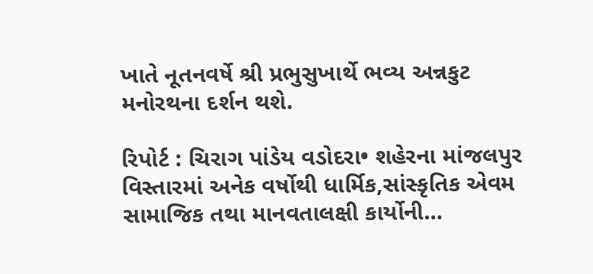ખાતે નૂતનવર્ષે શ્રી પ્રભુસુખાર્થે ભવ્ય અન્નકુટ મનોરથના દર્શન થશે.

રિપોર્ટ : ચિરાગ પાંડેય વડોદરા• શહેરના માંજલપુર વિસ્તારમાં અનેક વર્ષોથી ધાર્મિક,સાંસ્કૃતિક એવમ સામાજિક તથા માનવતાલક્ષી કાર્યોની…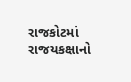રાજકોટમાં રાજયકક્ષાનો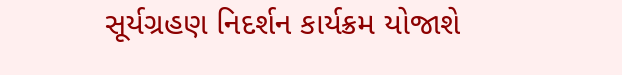સૂર્યગ્રહણ નિદર્શન કાર્યક્રમ યોજાશે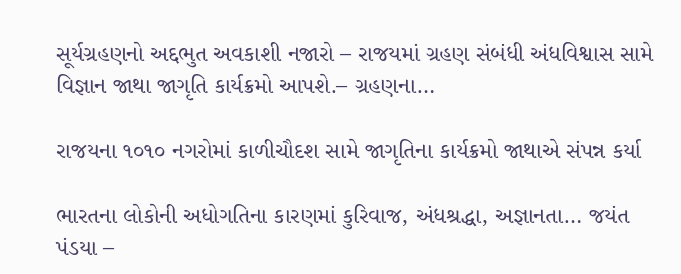સૂર્યગ્રહણનો અદ્દભુત અવકાશી નજારો – રાજયમાં ગ્રહણ સંબંધી અંધવિશ્વાસ સામે વિજ્ઞાન જાથા જાગૃતિ કાર્યક્રમો આપશે.– ગ્રહણના…

રાજયના ૧૦૧૦ નગરોમાં કાળીચૌદશ સામે જાગૃતિના કાર્યક્રમો જાથાએ સંપન્ન કર્યા

ભારતના લોકોની અધોગતિના કારણમાં કુરિવાજ, અંધશ્રદ્ધા, અજ્ઞાનતા… જયંત પંડયા –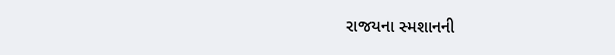રાજયના સ્મશાનની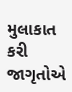મુલાકાત કરી જાગૃતોએ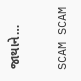જાથાને…

SCAM SCAM